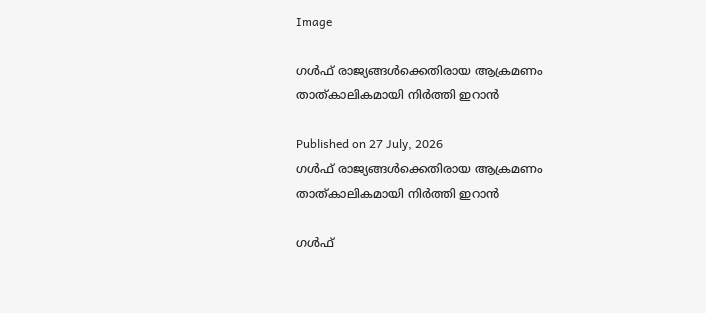Image

ഗള്‍ഫ് രാജ്യങ്ങള്‍ക്കെതിരായ ആക്രമണം താത്കാലികമായി നിര്‍ത്തി ഇറാന്‍

Published on 27 July, 2026
ഗള്‍ഫ് രാജ്യങ്ങള്‍ക്കെതിരായ ആക്രമണം താത്കാലികമായി നിര്‍ത്തി ഇറാന്‍

ഗള്‍ഫ്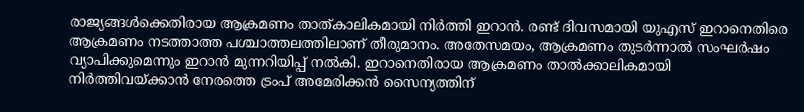രാജ്യങ്ങള്‍ക്കെതിരായ ആക്രമണം താത്കാലികമായി നിര്‍ത്തി ഇറാന്‍. രണ്ട് ദിവസമായി യുഎസ് ഇറാനെതിരെ ആക്രമണം നടത്താത്ത പശ്ചാത്തലത്തിലാണ് തീരുമാനം. അതേസമയം, ആക്രമണം തുടര്‍ന്നാല്‍ സംഘര്‍ഷം വ്യാപിക്കുമെന്നും ഇറാന്‍ മുന്നറിയിപ്പ് നല്‍കി. ഇറാനെതിരായ ആക്രമണം താല്‍ക്കാലികമായി നിര്‍ത്തിവയ്ക്കാന്‍ നേരത്തെ ട്രംപ് അമേരിക്കന്‍ സൈന്യത്തിന്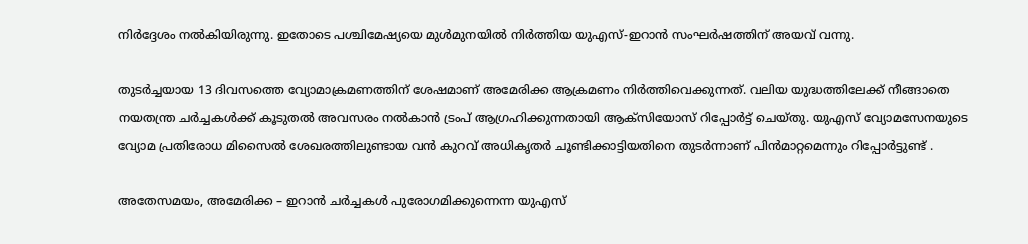നിര്‍ദ്ദേശം നല്‍കിയിരുന്നു. ഇതോടെ പശ്ചിമേഷ്യയെ മുള്‍മുനയില്‍ നിര്‍ത്തിയ യുഎസ്-ഇറാന്‍ സംഘര്‍ഷത്തിന് അയവ് വന്നു.

തുടര്‍ച്ചയായ 13 ദിവസത്തെ വ്യോമാക്രമണത്തിന് ശേഷമാണ് അമേരിക്ക ആക്രമണം നിര്‍ത്തിവെക്കുന്നത്. വലിയ യുദ്ധത്തിലേക്ക് നീങ്ങാതെ നയതന്ത്ര ചര്‍ച്ചകള്‍ക്ക് കൂടുതല്‍ അവസരം നല്‍കാന്‍ ട്രംപ് ആഗ്രഹിക്കുന്നതായി ആക്‌സിയോസ് റിപ്പോര്‍ട്ട് ചെയ്തു. യുഎസ് വ്യോമസേനയുടെ വ്യോമ പ്രതിരോധ മിസൈല്‍ ശേഖരത്തിലുണ്ടായ വന്‍ കുറവ് അധികൃതര്‍ ചൂണ്ടിക്കാട്ടിയതിനെ തുടര്‍ന്നാണ് പിന്‍മാറ്റമെന്നും റിപ്പോര്‍ട്ടുണ്ട് .

അതേസമയം, അമേരിക്ക – ഇറാന്‍ ചര്‍ച്ചകള്‍ പുരോഗമിക്കുന്നെന്ന യുഎസ്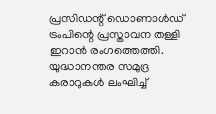പ്രസിഡന്റ് ഡൊണാള്‍ഡ് ട്രംപിന്റെ പ്രസ്താവന തള്ളി ഇറാന്‍ രംഗത്തെത്തി. യുദ്ധാനന്തര സമുദ്ര കരാറുകള്‍ ലംഘിച്ച്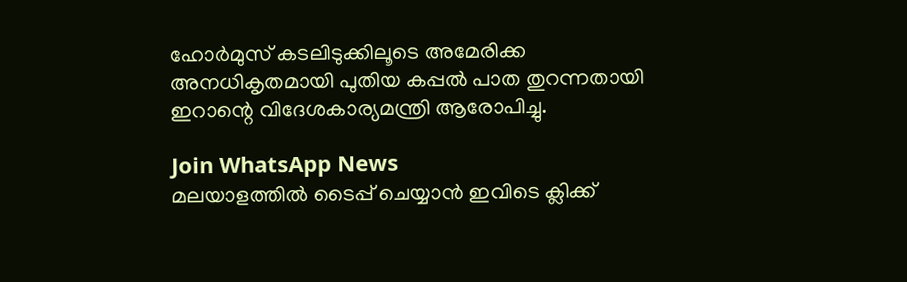ഹോര്‍മുസ് കടലിടുക്കിലൂടെ അമേരിക്ക അനധികൃതമായി പുതിയ കപ്പല്‍ പാത തുറന്നതായി ഇറാന്റെ വിദേശകാര്യമന്ത്രി ആരോപിച്ചു.

Join WhatsApp News
മലയാളത്തില്‍ ടൈപ്പ് ചെയ്യാന്‍ ഇവിടെ ക്ലിക്ക്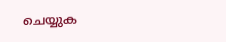ചെയ്യുക